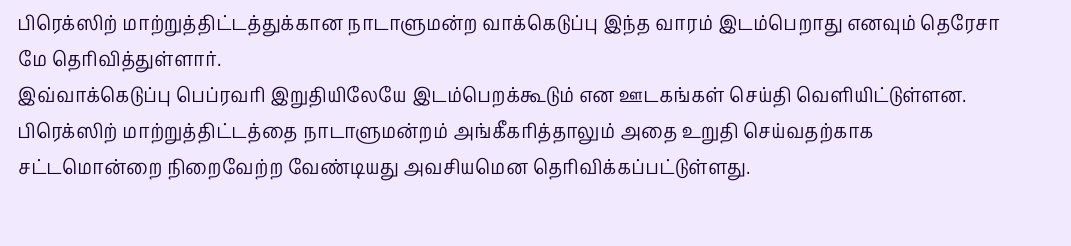பிரெக்ஸிற் மாற்றுத்திட்டத்துக்கான நாடாளுமன்ற வாக்கெடுப்பு இந்த வாரம் இடம்பெறாது எனவும் தெரேசா மே தெரிவித்துள்ளார்.
இவ்வாக்கெடுப்பு பெப்ரவரி இறுதியிலேயே இடம்பெறக்கூடும் என ஊடகங்கள் செய்தி வெளியிட்டுள்ளன.
பிரெக்ஸிற் மாற்றுத்திட்டத்தை நாடாளுமன்றம் அங்கீகரித்தாலும் அதை உறுதி செய்வதற்காக சட்டமொன்றை நிறைவேற்ற வேண்டியது அவசியமென தெரிவிக்கப்பட்டுள்ளது.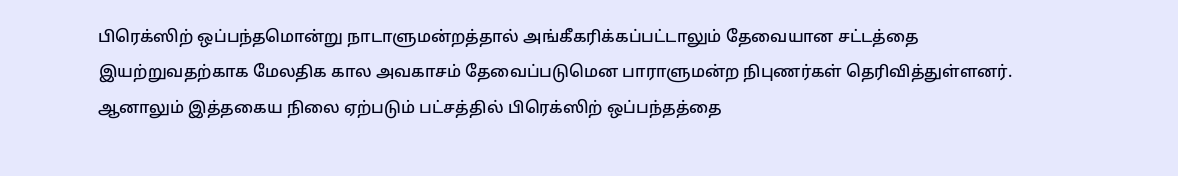பிரெக்ஸிற் ஒப்பந்தமொன்று நாடாளுமன்றத்தால் அங்கீகரிக்கப்பட்டாலும் தேவையான சட்டத்தை இயற்றுவதற்காக மேலதிக கால அவகாசம் தேவைப்படுமென பாராளுமன்ற நிபுணர்கள் தெரிவித்துள்ளனர்.
ஆனாலும் இத்தகைய நிலை ஏற்படும் பட்சத்தில் பிரெக்ஸிற் ஒப்பந்தத்தை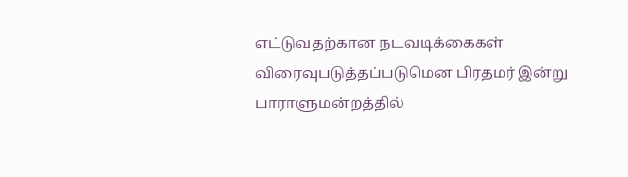எட்டுவதற்கான நடவடிக்கைகள் விரைவுபடுத்தப்படுமென பிரதமர் இன்று பாராளுமன்றத்தில்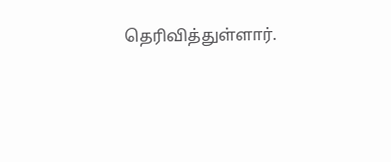தெரிவித்துள்ளார்.